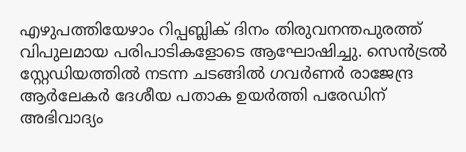എഴുപത്തിയേഴാം റിപ്പബ്ലിക് ദിനം തിരുവനന്തപുരത്ത് വിപുലമായ പരിപാടികളോടെ ആഘോഷിച്ചു. സെൻട്രൽ സ്റ്റേഡിയത്തിൽ നടന്ന ചടങ്ങിൽ ഗവർണർ രാജേന്ദ്ര ആർലേകർ ദേശീയ പതാക ഉയർത്തി പരേഡിന് അഭിവാദ്യം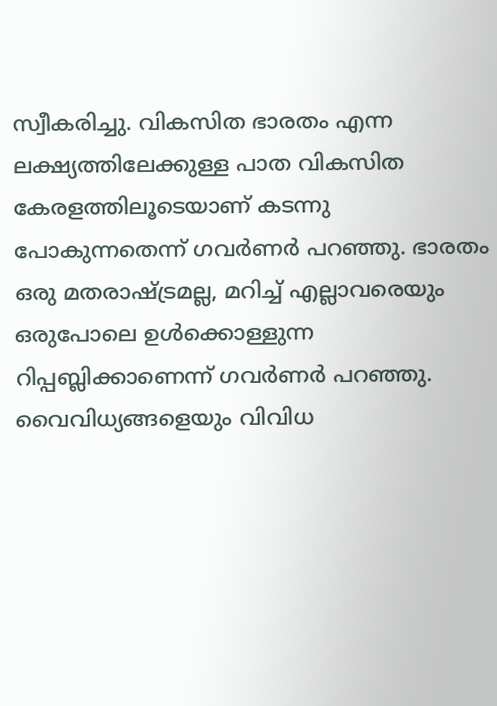സ്വീകരിച്ചു. വികസിത ഭാരതം എന്ന ലക്ഷ്യത്തിലേക്കുള്ള പാത വികസിത കേരളത്തിലൂടെയാണ് കടന്നു പോകുന്നതെന്ന് ഗവർണർ പറഞ്ഞു. ഭാരതം ഒരു മതരാഷ്ട്രമല്ല, മറിച്ച് എല്ലാവരെയും ഒരുപോലെ ഉൾക്കൊള്ളുന്ന റിപ്പബ്ലിക്കാണെന്ന് ഗവർണർ പറഞ്ഞു. വൈവിധ്യങ്ങളെയും വിവിധ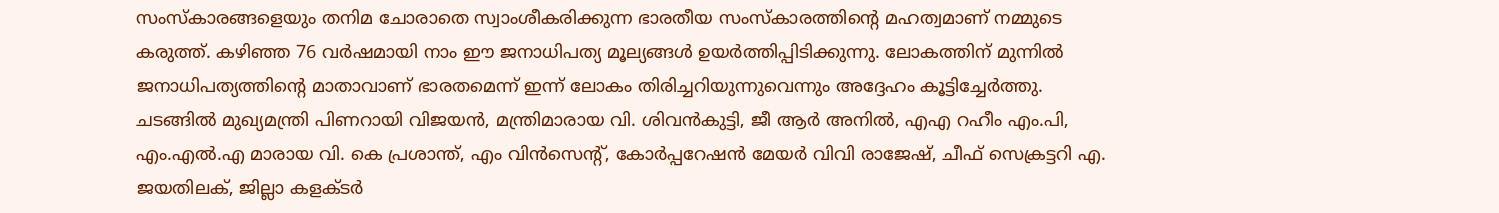സംസ്കാരങ്ങളെയും തനിമ ചോരാതെ സ്വാംശീകരിക്കുന്ന ഭാരതീയ സംസ്കാരത്തിന്റെ മഹത്വമാണ് നമ്മുടെ കരുത്ത്. കഴിഞ്ഞ 76 വർഷമായി നാം ഈ ജനാധിപത്യ മൂല്യങ്ങൾ ഉയർത്തിപ്പിടിക്കുന്നു. ലോകത്തിന് മുന്നിൽ ജനാധിപത്യത്തിന്റെ മാതാവാണ് ഭാരതമെന്ന് ഇന്ന് ലോകം തിരിച്ചറിയുന്നുവെന്നും അദ്ദേഹം കൂട്ടിച്ചേർത്തു.
ചടങ്ങിൽ മുഖ്യമന്ത്രി പിണറായി വിജയൻ, മന്ത്രിമാരായ വി. ശിവൻകുട്ടി, ജീ ആർ അനിൽ, എഎ റഹീം എം.പി, എം.എൽ.എ മാരായ വി. കെ പ്രശാന്ത്, എം വിൻസെന്റ്, കോർപ്പറേഷൻ മേയർ വിവി രാജേഷ്, ചീഫ് സെക്രട്ടറി എ. ജയതിലക്, ജില്ലാ കളക്ടർ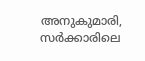അനുകുമാരി,
സർക്കാരിലെ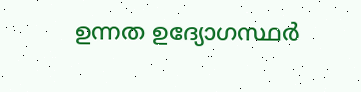ഉന്നത ഉദ്യോഗസ്ഥർ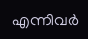എന്നിവർ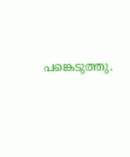പങ്കെടുത്തു.